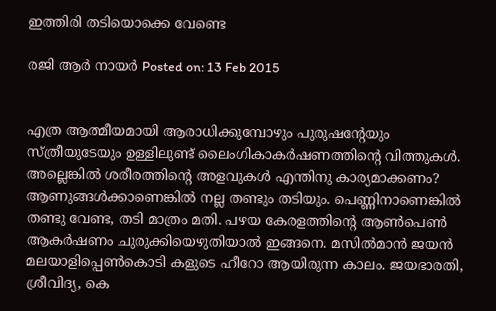ഇത്തിരി തടിയൊക്കെ വേണ്ടെ

രജി ആര്‍ നായര്‍ Posted on: 13 Feb 2015


എത്ര ആത്മീയമായി ആരാധിക്കുമ്പോഴും പുരുഷന്റേയും സ്ത്രീയുടേയും ഉള്ളിലുണ്ട് ലൈംഗികാകര്‍ഷണത്തിന്റെ വിത്തുകള്‍. അല്ലെങ്കില്‍ ശരീരത്തിന്റെ അളവുകള്‍ എന്തിനു കാര്യമാക്കണം? ആണുങ്ങള്‍ക്കാണെങ്കില്‍ നല്ല തണ്ടും തടിയും. പെണ്ണിനാണെങ്കില്‍ തണ്ടു വേണ്ട, തടി മാത്രം മതി. പഴയ കേരളത്തിന്റെ ആണ്‍പെണ്‍ ആകര്‍ഷണം ചുരുക്കിയെഴുതിയാല്‍ ഇങ്ങനെ. മസില്‍മാന്‍ ജയന്‍ മലയാളിപ്പെണ്‍കൊടി കളുടെ ഹീറോ ആയിരുന്ന കാലം. ജയഭാരതി, ശ്രീവിദ്യ, കെ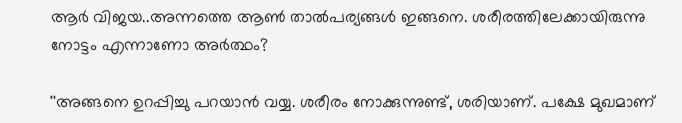ആര്‍ വിജയ..അന്നത്തെ ആണ്‍ താല്‍പര്യങ്ങള്‍ ഇങ്ങനെ. ശരീരത്തിലേക്കായിരുന്നു നോട്ടം എന്നാണോ അര്‍ത്ഥം?

''അങ്ങനെ ഉറപ്പിച്ചു പറയാന്‍ വയ്യ. ശരീരം നോക്കുന്നുണ്ട്, ശരിയാണ്. പക്ഷേ മുഖമാണ്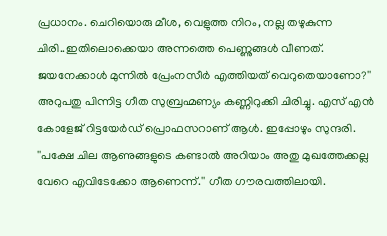പ്രധാനം. ചെറിയൊരു മീശ, വെളുത്ത നിറം, നല്ല തഴുകുന്ന ചിരി..ഇതിലൊക്കെയാ അന്നത്തെ പെണ്ണുങ്ങള്‍ വീണത്. ജയനേക്കാള്‍ മുന്നില്‍ പ്രേംനസീര്‍ എത്തിയത് വെറുതെയാണോ?'' അറുപതു പിന്നിട്ട ഗീത സുബ്രഹ്മണ്യം കണ്ണിറുക്കി ചിരിച്ചു. എസ് എന്‍ കോളേജ് റിട്ടയേര്‍ഡ് പ്രൊഫസറാണ് ആള്‍. ഇപ്പോഴും സുന്ദരി. ''പക്ഷേ ചില ആണുങ്ങളുടെ കണ്ടാല്‍ അറിയാം അതു മുഖത്തേക്കല്ല വേറെ എവിടേക്കോ ആണെന്ന്.'' ഗീത ഗൗരവത്തിലായി.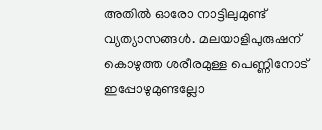അതില്‍ ഓരോ നാട്ടിലുമുണ്ട് വ്യത്യാസങ്ങള്‍. മലയാളിപുരുഷന് കൊഴുത്ത ശരീരമുള്ള പെണ്ണിനോട് ഇപ്പോഴുമുണ്ടല്ലോ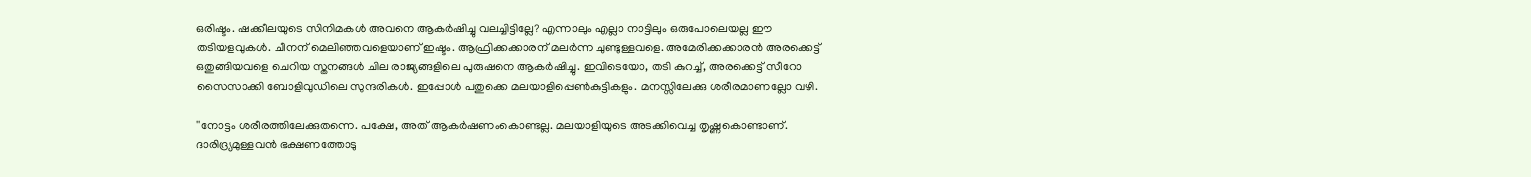ഒരിഷ്ടം. ഷക്കീലയുടെ സിനിമകള്‍ അവനെ ആകര്‍ഷിച്ചു വലച്ചിട്ടില്ലേ? എന്നാലും എല്ലാ നാട്ടിലും ഒരുപോലെയല്ല ഈ തടിയളവുകള്‍. ചീനന് മെലിഞ്ഞവളെയാണ് ഇഷ്ടം. ആഫ്രിക്കക്കാരന് മലര്‍ന്ന ചുണ്ടുള്ളവളെ. അമേരിക്കക്കാരന്‍ അരക്കെട്ട് ഒതുങ്ങിയവളെ ചെറിയ സ്തനങ്ങള്‍ ചില രാജ്യങ്ങളിലെ പുരുഷനെ ആകര്‍ഷിച്ചു. ഇവിടെയോ, തടി കുറച്ച്, അരക്കെട്ട് സീറോ സൈസാക്കി ബോളിവുഡിലെ സുന്ദരികള്‍. ഇപ്പോള്‍ പതുക്കെ മലയാളിപ്പെണ്‍കുട്ടികളും. മനസ്സിലേക്കു ശരീരമാണല്ലോ വഴി.

''നോട്ടം ശരീരത്തിലേക്കുതന്നെ. പക്ഷേ, അത് ആകര്‍ഷണംകൊണ്ടല്ല. മലയാളിയുടെ അടക്കിവെച്ച തൃഷ്ണകൊണ്ടാണ്. ദാരിദ്ര്യമുള്ളവന്‍ ഭക്ഷണത്തോടു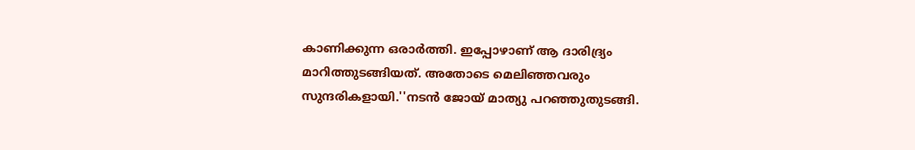കാണിക്കുന്ന ഒരാര്‍ത്തി. ഇപ്പോഴാണ് ആ ദാരിദ്ര്യം മാറിത്തുടങ്ങിയത്. അതോടെ മെലിഞ്ഞവരും സുന്ദരികളായി.''നടന്‍ ജോയ് മാത്യു പറഞ്ഞുതുടങ്ങി.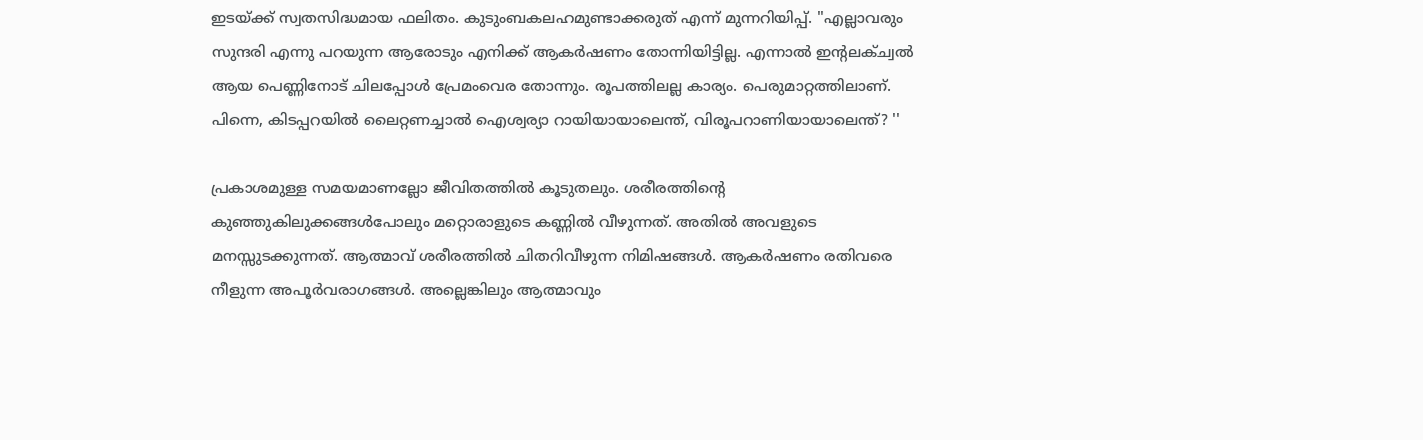ഇടയ്ക്ക് സ്വതസിദ്ധമായ ഫലിതം. കുടുംബകലഹമുണ്ടാക്കരുത് എന്ന് മുന്നറിയിപ്പ്. ''എല്ലാവരും സുന്ദരി എന്നു പറയുന്ന ആരോടും എനിക്ക് ആകര്‍ഷണം തോന്നിയിട്ടില്ല. എന്നാല്‍ ഇന്റലക്ച്വല്‍ ആയ പെണ്ണിനോട് ചിലപ്പോള്‍ പ്രേമംവെര തോന്നും. രൂപത്തിലല്ല കാര്യം. പെരുമാറ്റത്തിലാണ്. പിന്നെ, കിടപ്പറയില്‍ ലൈറ്റണച്ചാല്‍ ഐശ്വര്യാ റായിയായാലെന്ത്, വിരൂപറാണിയായാലെന്ത്? ''

പ്രകാശമുള്ള സമയമാണല്ലോ ജീവിതത്തില്‍ കൂടുതലും. ശരീരത്തിന്റെ കുഞ്ഞുകിലുക്കങ്ങള്‍പോലും മറ്റൊരാളുടെ കണ്ണില്‍ വീഴുന്നത്. അതില്‍ അവളുടെ മനസ്സുടക്കുന്നത്. ആത്മാവ് ശരീരത്തില്‍ ചിതറിവീഴുന്ന നിമിഷങ്ങള്‍. ആകര്‍ഷണം രതിവരെ നീളുന്ന അപൂര്‍വരാഗങ്ങള്‍. അല്ലെങ്കിലും ആത്മാവും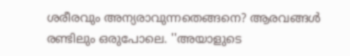ശരീരവും അന്യരാവുന്നതെങ്ങനെ? ആരവങ്ങള്‍ രണ്ടിലും ഒരുപോലെ. ''അയാളുടെ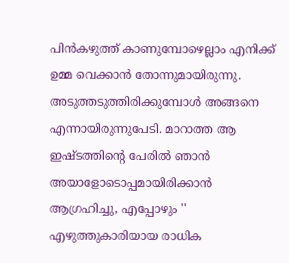പിന്‍കഴുത്ത് കാണുമ്പോഴെല്ലാം എനിക്ക് ഉമ്മ വെക്കാന്‍ തോന്നുമായിരുന്നു. അടുത്തടുത്തിരിക്കുമ്പോള്‍ അങ്ങനെ എന്നായിരുന്നുപേടി. മാറാത്ത ആ ഇഷ്ടത്തിന്റെ പേരില്‍ ഞാന്‍ അയാളോടൊപ്പമായിരിക്കാന്‍ ആഗ്രഹിച്ചു, എപ്പോഴും '' എഴുത്തുകാരിയായ രാധിക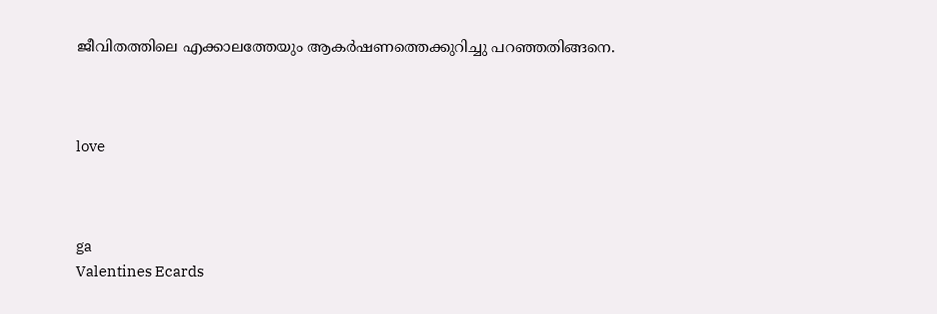ജീവിതത്തിലെ എക്കാലത്തേയും ആകര്‍ഷണത്തെക്കുറിച്ചു പറഞ്ഞതിങ്ങനെ.



love



ga
Valentines Ecards